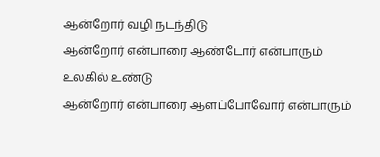ஆன்றோர் வழி நடந்திடு
ஆன்றோர் என்பாரை ஆண்டோர் என்பாரும் உலகில் உண்டு
ஆன்றோர் என்பாரை ஆளப்போவோர் என்பாரும்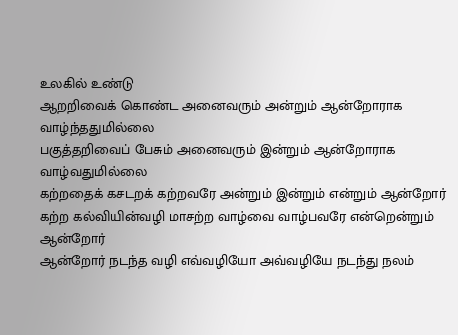உலகில் உண்டு
ஆறறிவைக் கொண்ட அனைவரும் அன்றும் ஆன்றோராக வாழ்ந்ததுமில்லை
பகுத்தறிவைப் பேசும் அனைவரும் இன்றும் ஆன்றோராக வாழ்வதுமில்லை
கற்றதைக் கசடறக் கற்றவரே அன்றும் இன்றும் என்றும் ஆன்றோர்
கற்ற கல்வியின்வழி மாசற்ற வாழ்வை வாழ்பவரே என்றென்றும் ஆன்றோர்
ஆன்றோர் நடந்த வழி எவ்வழியோ அவ்வழியே நடந்து நலம்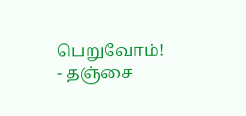பெறுவோம்!
- தஞ்சை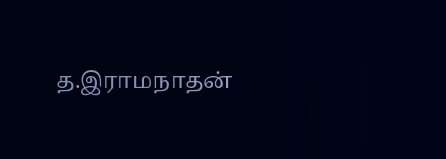த.இராமநாதன்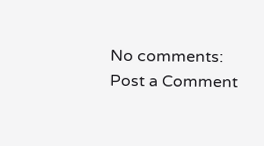No comments:
Post a Comment